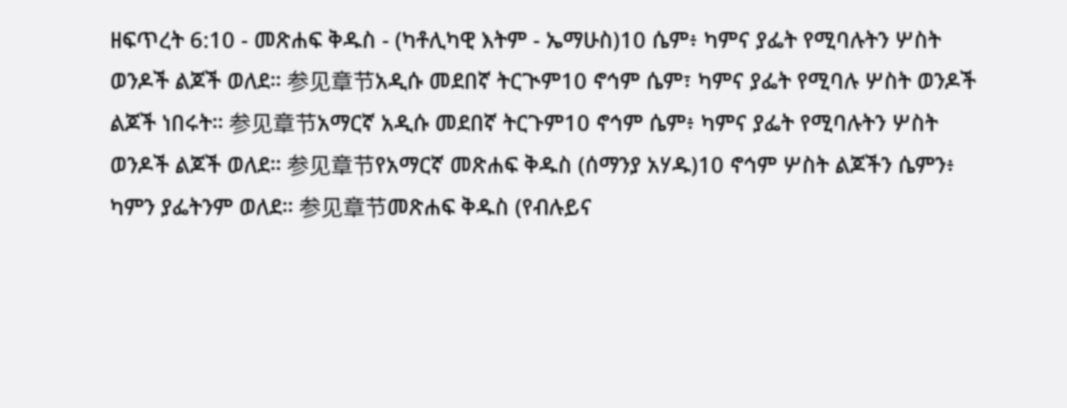ዘፍጥረት 6:10 - መጽሐፍ ቅዱስ - (ካቶሊካዊ እትም - ኤማሁስ)10 ሴም፥ ካምና ያፌት የሚባሉትን ሦስት ወንዶች ልጆች ወለደ። 参见章节አዲሱ መደበኛ ትርጒም10 ኖኅም ሴም፣ ካምና ያፌት የሚባሉ ሦስት ወንዶች ልጆች ነበሩት። 参见章节አማርኛ አዲሱ መደበኛ ትርጉም10 ኖኅም ሴም፥ ካምና ያፌት የሚባሉትን ሦስት ወንዶች ልጆች ወለደ። 参见章节የአማርኛ መጽሐፍ ቅዱስ (ሰማንያ አሃዱ)10 ኖኅም ሦስት ልጆችን ሴምን፥ ካምን ያፌትንም ወለደ። 参见章节መጽሐፍ ቅዱስ (የብሉይና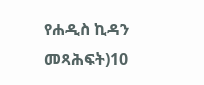የሐዲስ ኪዳን መጻሕፍት)10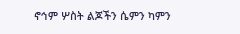ኖኅም ሦስት ልጆችን ሴምን ካምን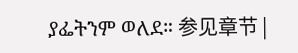ያፌትንም ወለደ። 参见章节 |